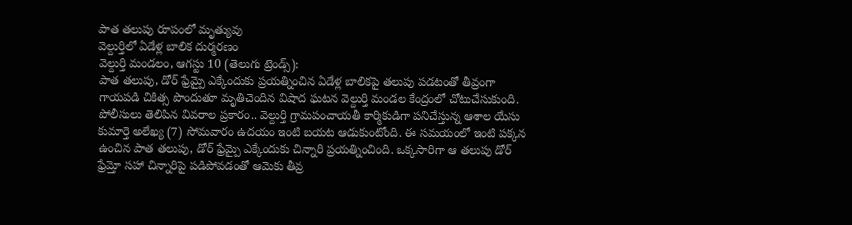పాత తలుపు రూపంలో మృత్యువు
వెల్దుర్తిలో ఏడేళ్ల బాలిక దుర్మరణం
వెల్దుర్తి మండలం, ఆగస్టు 10 (తెలుగు ట్రెండ్స్):
పాత తలుపు, డోర్ ఫ్రేమ్పై ఎక్కేందుకు ప్రయత్నించిన ఏడేళ్ల బాలికపై తలుపు పడటంతో తీవ్రంగా గాయపడి చికిత్స పొందుతూ మృతిచెందిన విషాద ఘటన వెల్దుర్తి మండల కేంద్రంలో చోటుచేసుకుంది.
పోలీసులు తెలిపిన వివరాల ప్రకారం.. వెల్దుర్తి గ్రామపంచాయతీ కార్మికుడిగా పనిచేస్తున్న ఆశాల యేసు కుమార్తె అలేఖ్య (7) సోమవారం ఉదయం ఇంటి బయట ఆడుకుంటోంది. ఈ సమయంలో ఇంటి పక్కన ఉంచిన పాత తలుపు, డోర్ ఫ్రేమ్పై ఎక్కేందుకు చిన్నారి ప్రయత్నించింది. ఒక్కసారిగా ఆ తలుపు డోర్ ఫ్రేమ్తో సహా చిన్నారిపై పడిపోవడంతో ఆమెకు తీవ్ర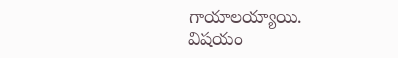గాయాలయ్యాయి.
విషయం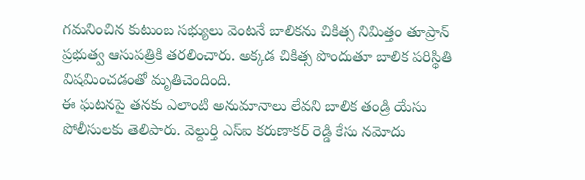గమనించిన కుటుంబ సభ్యులు వెంటనే బాలికను చికిత్స నిమిత్తం తూప్రాన్ ప్రభుత్వ ఆసుపత్రికి తరలించారు. అక్కడ చికిత్స పొందుతూ బాలిక పరిస్థితి విషమించడంతో మృతిచెందింది.
ఈ ఘటనపై తనకు ఎలాంటి అనుమానాలు లేవని బాలిక తండ్రి యేసు పోలీసులకు తెలిపారు. వెల్దుర్తి ఎస్ఐ కరుణాకర్ రెడ్డి కేసు నమోదు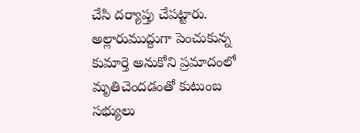చేసి దర్యాప్తు చేపట్టారు.
అల్లారుముద్దుగా పెంచుకున్న కుమార్తె అనుకోని ప్రమాదంలో మృతిచెందడంతో కుటుంబ సభ్యులు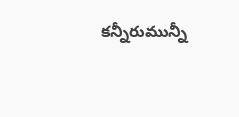కన్నీరుమున్నీ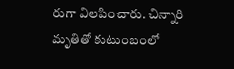రుగా విలపించారు. చిన్నారి మృతితో కుటుంబంలో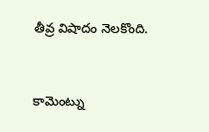తీవ్ర విషాదం నెలకొంది.


కామెంట్ను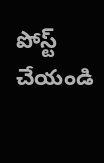పోస్ట్ చేయండి